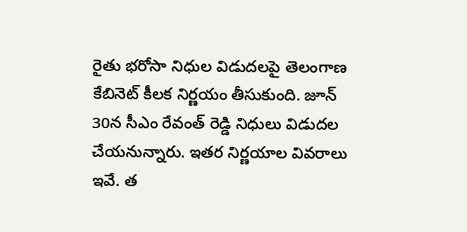రైతు భరోసా నిధుల విడుదలపై తెలంగాణ కేబినెట్ కీలక నిర్ణయం తీసుకుంది. జూన్ 30న సీఎం రేవంత్ రెడ్డి నిధులు విడుదల చేయనున్నారు. ఇతర నిర్ణయాల వివరాలు ఇవే. త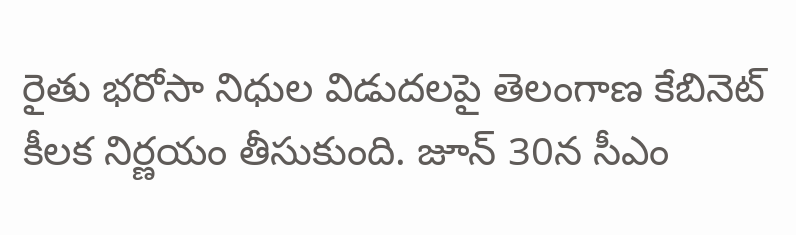రైతు భరోసా నిధుల విడుదలపై తెలంగాణ కేబినెట్ కీలక నిర్ణయం తీసుకుంది. జూన్ 30న సీఎం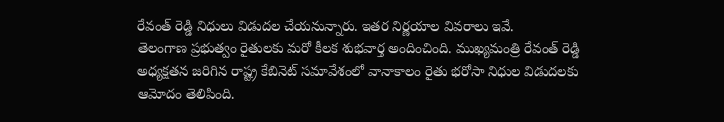రేవంత్ రెడ్డి నిధులు విడుదల చేయనున్నారు. ఇతర నిర్ణయాల వివరాలు ఇవే.
తెలంగాణ ప్రభుత్వం రైతులకు మరో కీలక శుభవార్త అందించింది. ముఖ్యమంత్రి రేవంత్ రెడ్డి అధ్యక్షతన జరిగిన రాష్ట్ర కేబినెట్ సమావేశంలో వానాకాలం రైతు భరోసా నిధుల విడుదలకు ఆమోదం తెలిపింది.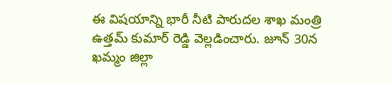ఈ విషయాన్ని భారీ నీటి పారుదల శాఖ మంత్రి ఉత్తమ్ కుమార్ రెడ్డి వెల్లడించారు. జూన్ 30న ఖమ్మం జిల్లా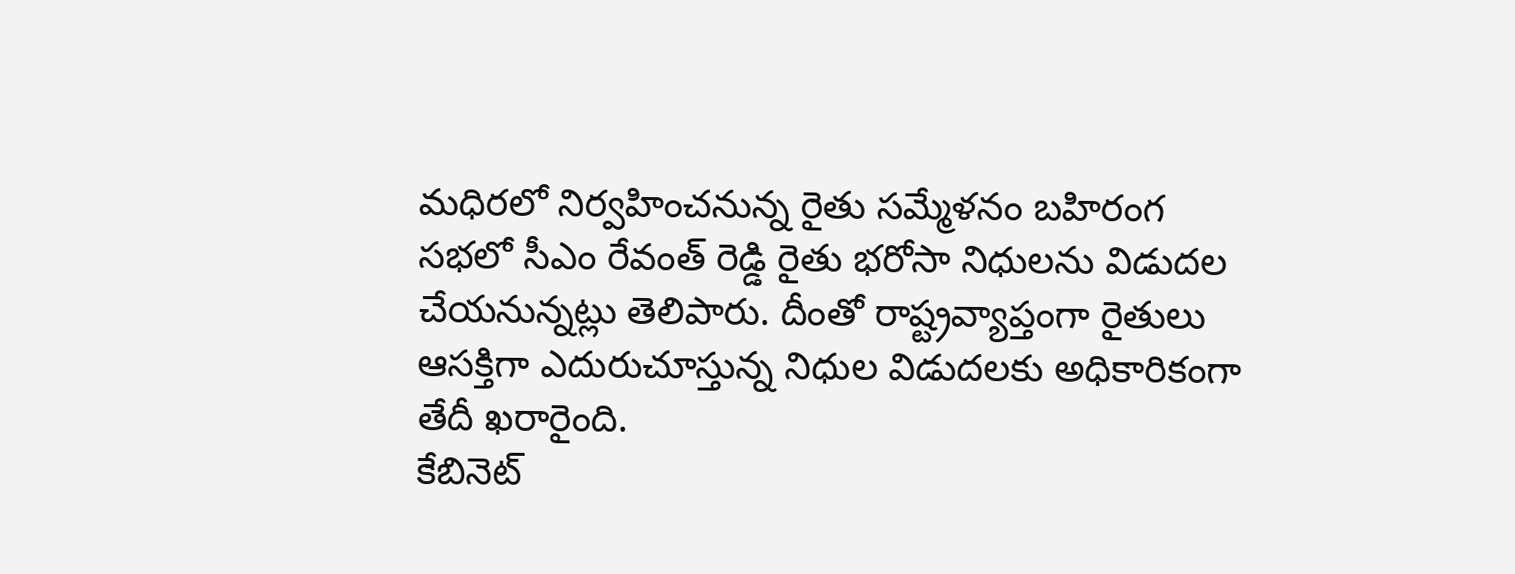మధిరలో నిర్వహించనున్న రైతు సమ్మేళనం బహిరంగ సభలో సీఎం రేవంత్ రెడ్డి రైతు భరోసా నిధులను విడుదల చేయనున్నట్లు తెలిపారు. దీంతో రాష్ట్రవ్యాప్తంగా రైతులు ఆసక్తిగా ఎదురుచూస్తున్న నిధుల విడుదలకు అధికారికంగా తేదీ ఖరారైంది.
కేబినెట్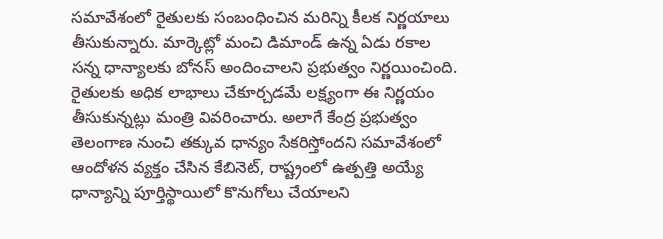సమావేశంలో రైతులకు సంబంధించిన మరిన్ని కీలక నిర్ణయాలు తీసుకున్నారు. మార్కెట్లో మంచి డిమాండ్ ఉన్న ఏడు రకాల సన్న ధాన్యాలకు బోనస్ అందించాలని ప్రభుత్వం నిర్ణయించింది. రైతులకు అధిక లాభాలు చేకూర్చడమే లక్ష్యంగా ఈ నిర్ణయం తీసుకున్నట్లు మంత్రి వివరించారు. అలాగే కేంద్ర ప్రభుత్వం తెలంగాణ నుంచి తక్కువ ధాన్యం సేకరిస్తోందని సమావేశంలో ఆందోళన వ్యక్తం చేసిన కేబినెట్, రాష్ట్రంలో ఉత్పత్తి అయ్యే ధాన్యాన్ని పూర్తిస్థాయిలో కొనుగోలు చేయాలని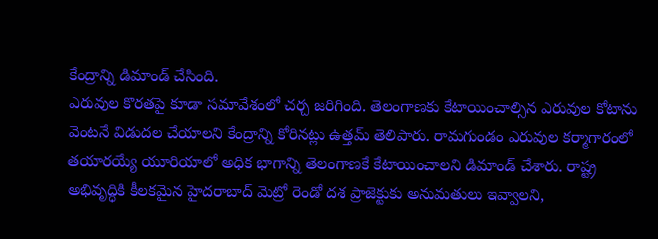కేంద్రాన్ని డిమాండ్ చేసింది.
ఎరువుల కొరతపై కూడా సమావేశంలో చర్చ జరిగింది. తెలంగాణకు కేటాయించాల్సిన ఎరువుల కోటాను వెంటనే విడుదల చేయాలని కేంద్రాన్ని కోరినట్లు ఉత్తమ్ తెలిపారు. రామగుండం ఎరువుల కర్మాగారంలో తయారయ్యే యూరియాలో అధిక భాగాన్ని తెలంగాణకే కేటాయించాలని డిమాండ్ చేశారు. రాష్ట్ర అభివృద్ధికి కీలకమైన హైదరాబాద్ మెట్రో రెండో దశ ప్రాజెక్టుకు అనుమతులు ఇవ్వాలని,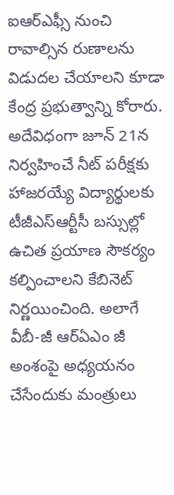ఐఆర్ఎఫ్సీ నుంచి రావాల్సిన రుణాలను విడుదల చేయాలని కూడా కేంద్ర ప్రభుత్వాన్ని కోరారు.
అదేవిధంగా జూన్ 21న నిర్వహించే నీట్ పరీక్షకు హాజరయ్యే విద్యార్థులకు టీజీఎస్ఆర్టీసీ బస్సుల్లో ఉచిత ప్రయాణ సౌకర్యం కల్పించాలని కేబినెట్ నిర్ణయించింది. అలాగే వీబీ-జీ ఆర్ఏఎం జీ అంశంపై అధ్యయనం చేసేందుకు మంత్రులు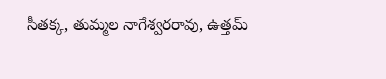సీతక్క, తుమ్మల నాగేశ్వరరావు, ఉత్తమ్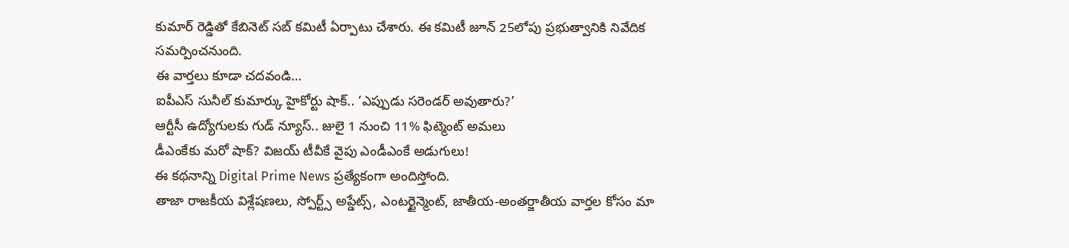కుమార్ రెడ్డితో కేబినెట్ సబ్ కమిటీ ఏర్పాటు చేశారు. ఈ కమిటీ జూన్ 25లోపు ప్రభుత్వానికి నివేదిక సమర్పించనుంది.
ఈ వార్తలు కూడా చదవండి…
ఐపీఎస్ సునీల్ కుమార్కు హైకోర్టు షాక్.. ‘ఎప్పుడు సరెండర్ అవుతారు?’
ఆర్టీసీ ఉద్యోగులకు గుడ్ న్యూస్.. జులై 1 నుంచి 11% ఫిట్మెంట్ అమలు
డీఎంకేకు మరో షాక్? విజయ్ టీవీకే వైపు ఎండీఎంకే అడుగులు!
ఈ కథనాన్ని Digital Prime News ప్రత్యేకంగా అందిస్తోంది.
తాజా రాజకీయ విశ్లేషణలు, స్పోర్ట్స్ అప్డేట్స్, ఎంటర్టైన్మెంట్, జాతీయ-అంతర్జాతీయ వార్తల కోసం మా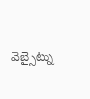వెబ్సైట్ను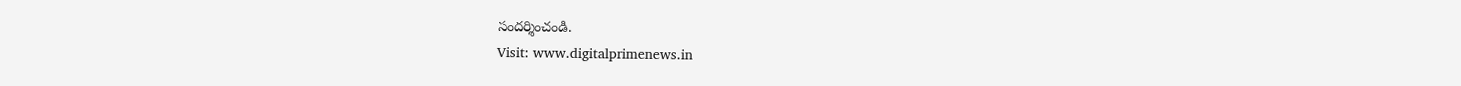సందర్శించండి.
Visit: www.digitalprimenews.in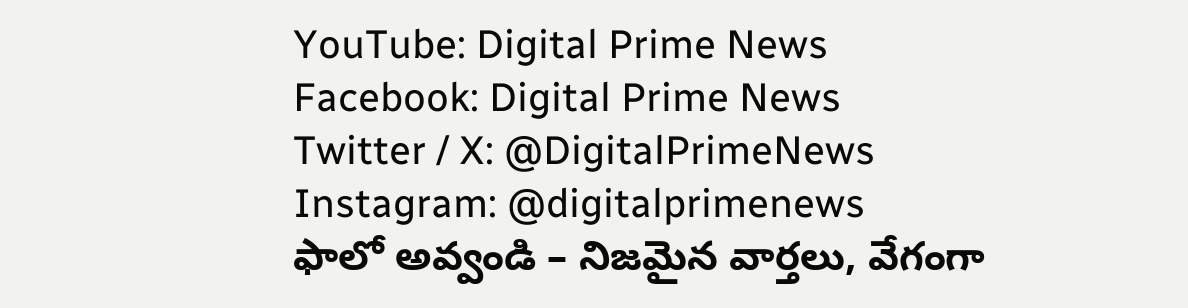YouTube: Digital Prime News
Facebook: Digital Prime News
Twitter / X: @DigitalPrimeNews
Instagram: @digitalprimenews
ఫాలో అవ్వండి – నిజమైన వార్తలు, వేగంగా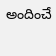అందించే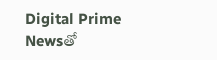Digital Prime Newsతో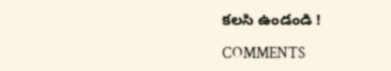కలసి ఉండండి !

COMMENTS